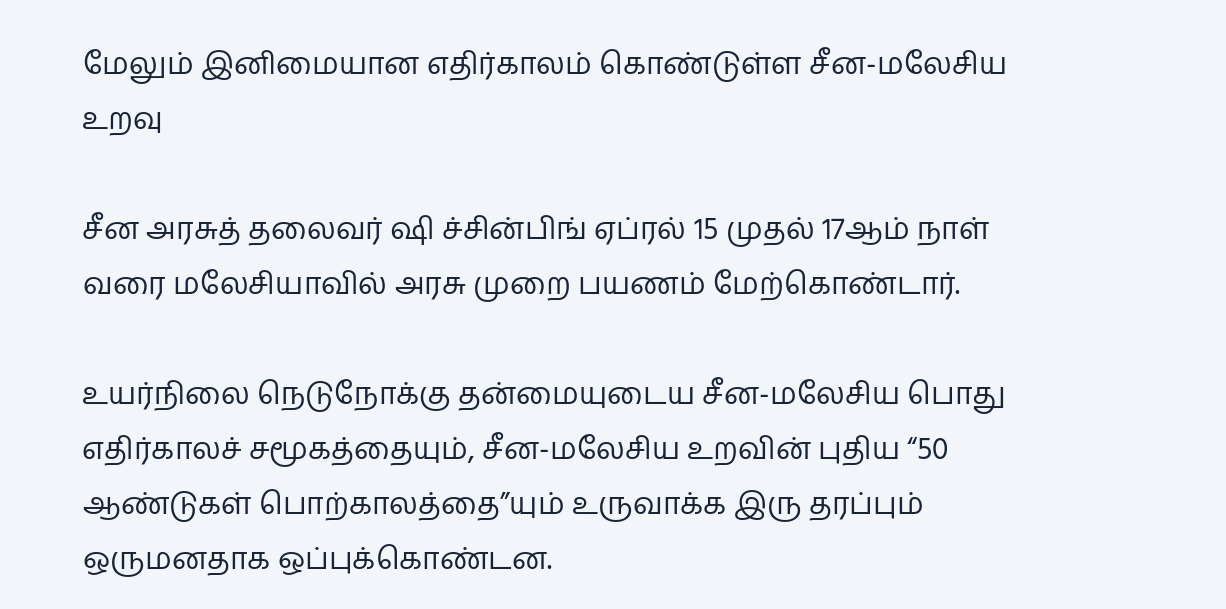மேலும் இனிமையான எதிர்காலம் கொண்டுள்ள சீன-மலேசிய உறவு

சீன அரசுத் தலைவர் ஷி ச்சின்பிங் ஏப்ரல் 15 முதல் 17ஆம் நாள் வரை மலேசியாவில் அரசு முறை பயணம் மேற்கொண்டார்.

உயர்நிலை நெடுநோக்கு தன்மையுடைய சீன-மலேசிய பொது எதிர்காலச் சமூகத்தையும், சீன-மலேசிய உறவின் புதிய “50 ஆண்டுகள் பொற்காலத்தை”யும் உருவாக்க இரு தரப்பும் ஒருமனதாக ஒப்புக்கொண்டன.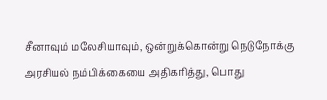சீனாவும் மலேசியாவும், ஒன்றுக்கொன்று நெடுநோக்கு அரசியல் நம்பிக்கையை அதிகரித்து, பொது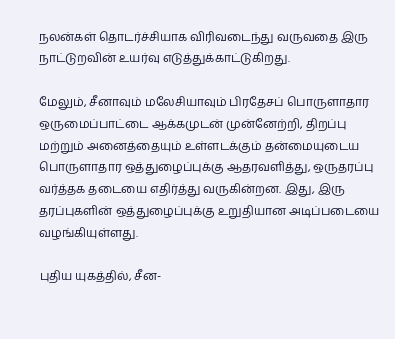நலன்கள் தொடர்ச்சியாக விரிவடைந்து வருவதை இரு நாட்டுறவின் உயர்வு எடுத்துக்காட்டுகிறது.

மேலும், சீனாவும் மலேசியாவும் பிரதேசப் பொருளாதார ஒருமைப்பாட்டை ஆக்கமுடன் முன்னேற்றி, திறப்பு மற்றும் அனைத்தையும் உள்ளடக்கும் தன்மையுடைய பொருளாதார ஒத்துழைப்புக்கு ஆதரவளித்து, ஒருதரப்பு வர்த்தக தடையை எதிர்த்து வருகின்றன. இது, இரு தரப்புகளின் ஒத்துழைப்புக்கு உறுதியான அடிப்படையை வழங்கியுள்ளது.

புதிய யுகத்தில், சீன-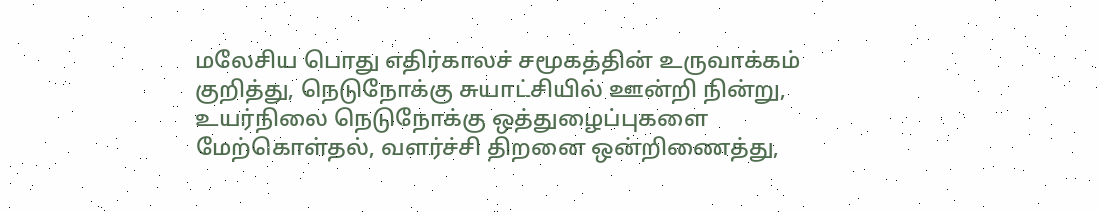மலேசிய பொது எதிர்காலச் சமூகத்தின் உருவாக்கம் குறித்து, நெடுநோக்கு சுயாட்சியில் ஊன்றி நின்று, உயர்நிலை நெடுநோக்கு ஒத்துழைப்புகளை மேற்கொள்தல், வளர்ச்சி திறனை ஒன்றிணைத்து,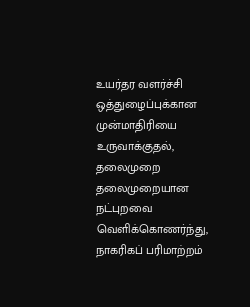உயர்தர வளர்ச்சி ஒத்துழைப்புக்கான முன்மாதிரியை உருவாக்குதல், தலைமுறை தலைமுறையான நட்புறவை வெளிக்கொணர்ந்து, நாகரிகப் பரிமாற்றம்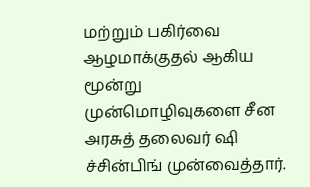மற்றும் பகிர்வை ஆழமாக்குதல் ஆகிய மூன்று முன்மொழிவுகளை சீன அரசுத் தலைவர் ஷி ச்சின்பிங் முன்வைத்தார்.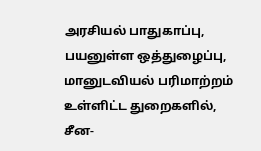அரசியல் பாதுகாப்பு, பயனுள்ள ஒத்துழைப்பு, மானுடவியல் பரிமாற்றம் உள்ளிட்ட துறைகளில், சீன-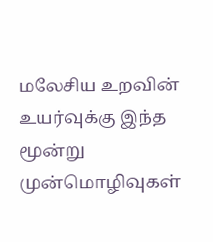மலேசிய உறவின் உயர்வுக்கு இந்த மூன்று முன்மொழிவுகள்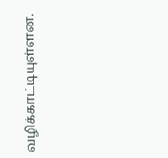வழிக்காட்டியுள்ளன.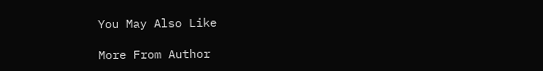You May Also Like

More From Author